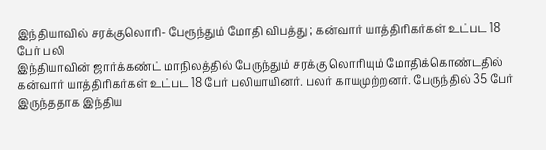இந்தியாவில் சரக்குலொரி- பேரூந்தும் மோதி விபத்து ; கன்வார் யாத்திரிகர்கள் உட்பட 18 பேர் பலி
இந்தியாவின் ஜார்க்கண்ட் மாநிலத்தில் பேருந்தும் சரக்கு லொரியும் மோதிக்கொண்டதில் கன்வார் யாத்திரிகர்கள் உட்பட 18 பேர் பலியாயினர். பலர் காயமுற்றனர். பேருந்தில் 35 பேர் இருந்ததாக இந்திய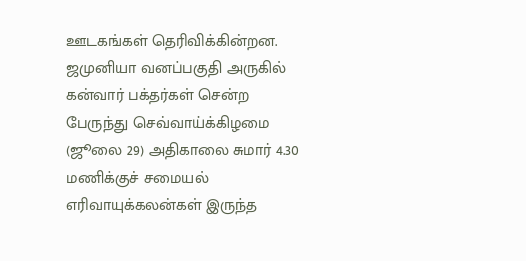ஊடகங்கள் தெரிவிக்கின்றன. ஜமுனியா வனப்பகுதி அருகில் கன்வார் பக்தர்கள் சென்ற பேருந்து செவ்வாய்க்கிழமை (ஜூலை 29) அதிகாலை சுமார் 4.30 மணிக்குச் சமையல் எரிவாயுக்கலன்கள் இருந்த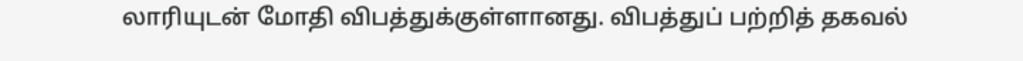லாரியுடன் மோதி விபத்துக்குள்ளானது. விபத்துப் பற்றித் தகவல்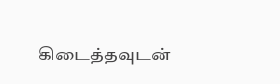கிடைத்தவுடன்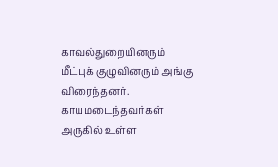காவல்துறையினரும் மீட்புக் குழுவினரும் அங்கு விரைந்தனர். காயமடைந்தவர்கள் அருகில் உள்ள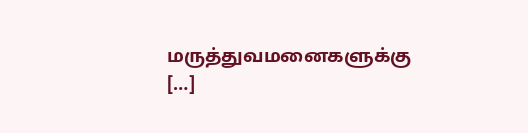மருத்துவமனைகளுக்கு […]